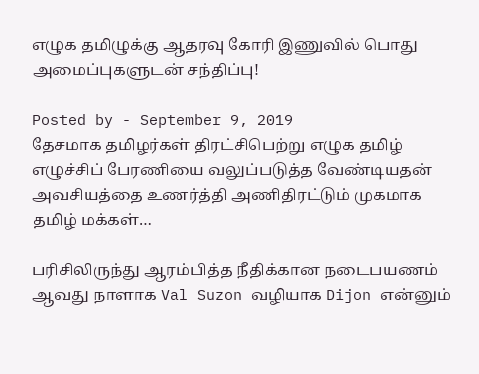எழுக தமிழுக்கு ஆதரவு கோரி இணுவில் பொது அமைப்புகளுடன் சந்திப்பு!

Posted by - September 9, 2019
தேசமாக தமிழர்கள் திரட்சிபெற்று எழுக தமிழ் எழுச்சிப் பேரணியை வலுப்படுத்த வேண்டியதன் அவசியத்தை உணர்த்தி அணிதிரட்டும் முகமாக தமிழ் மக்கள்…

பரிசிலிருந்து ஆரம்பித்த நீதிக்கான நடைபயணம் ஆவது நாளாக Val Suzon வழியாக Dijon என்னும்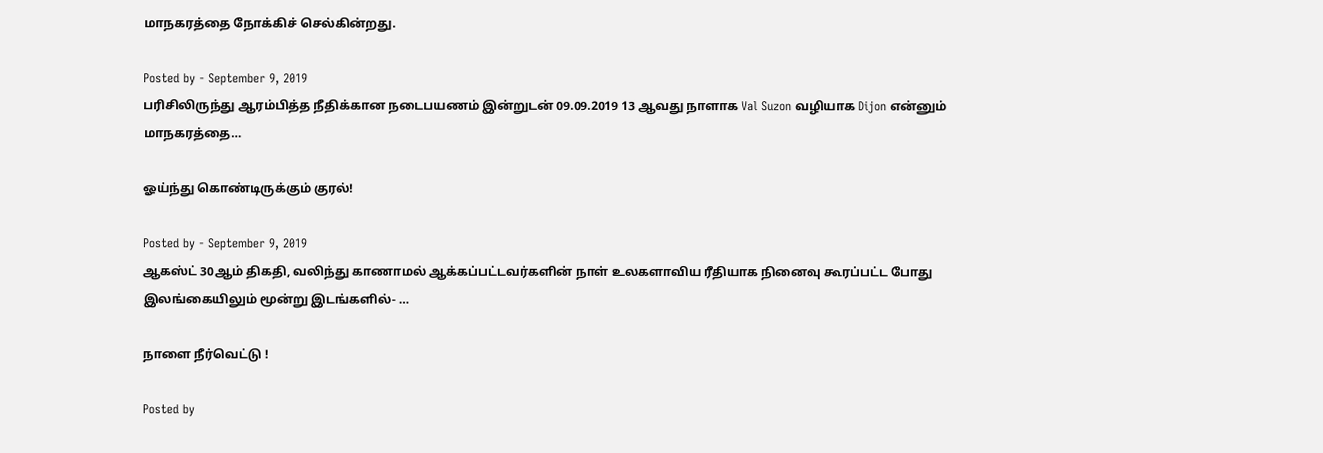மாநகரத்தை நோக்கிச் செல்கின்றது.

Posted by - September 9, 2019
பரிசிலிருந்து ஆரம்பித்த நீதிக்கான நடைபயணம் இன்றுடன் 09.09.2019 13 ஆவது நாளாக Val Suzon வழியாக Dijon என்னும் மாநகரத்தை…

ஓய்ந்து கொண்டிருக்கும் குரல்!

Posted by - September 9, 2019
ஆகஸ்ட் 30ஆம் திகதி, வலிந்து காணாமல் ஆக்கப்பட்டவர்களின் நாள் உலகளாவிய ரீதியாக நினைவு கூரப்பட்ட போது இலங்கையிலும் மூன்று இடங்களில்- …

நாளை நீர்வெட்டு !

Posted by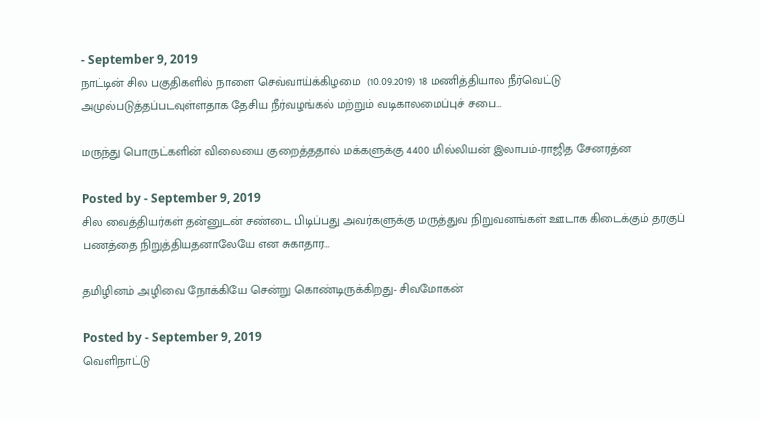- September 9, 2019
நாட்டின் சில பகுதிகளில் நாளை செவ்வாய்க்கிழமை  (10.09.2019) 18 மணித்தியால நீர்வெட்டு அமுல்படுத்தப்படவுள்ளதாக தேசிய நீர்வழங்கல் மற்றும் வடிகாலமைப்புச் சபை…

மருந்து பொருட்களின் விலையை குறைத்ததால் மக்களுக்கு 4400 மில்லியன் இலாபம்-ராஜித சேனரத்ன

Posted by - September 9, 2019
சில வைத்தியர்கள் தன்னுடன் சண்டை பிடிப்பது அவர்களுக்கு மருத்துவ நிறுவனங்கள் ஊடாக கிடைக்கும் தரகுப் பணத்தை நிறுத்தியதனாலேயே என சுகாதார…

தமிழினம் அழிவை நோக்கியே சென்று கொண்டிருக்கிறது- சிவமோகன்

Posted by - September 9, 2019
வெளிநாட்டு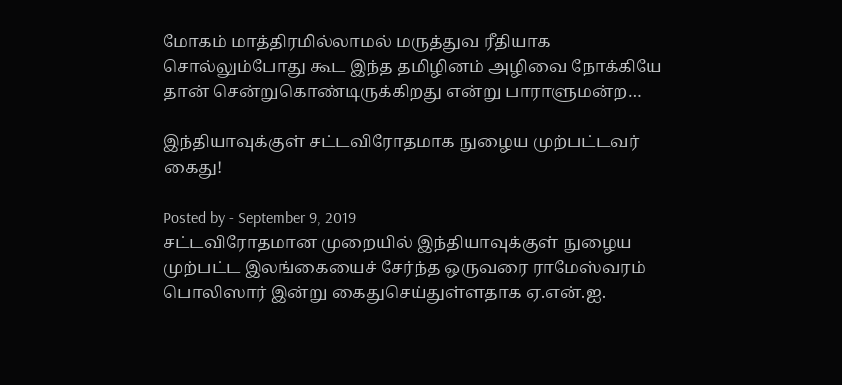மோகம் மாத்திரமில்லாமல் மருத்துவ ரீதியாக  சொல்லும்போது கூட இந்த தமிழினம் அழிவை நோக்கியே தான் சென்றுகொண்டிருக்கிறது என்று பாராளுமன்ற…

இந்தியாவுக்குள் சட்டவிரோதமாக நுழைய முற்பட்டவர் கைது!

Posted by - September 9, 2019
சட்டவிரோதமான முறையில் இந்தியாவுக்குள் நுழைய முற்பட்ட இலங்கையைச் சேர்ந்த ஒருவரை ராமேஸ்வரம் பொலிஸார் இன்று கைதுசெய்துள்ளதாக ஏ.என்.ஐ.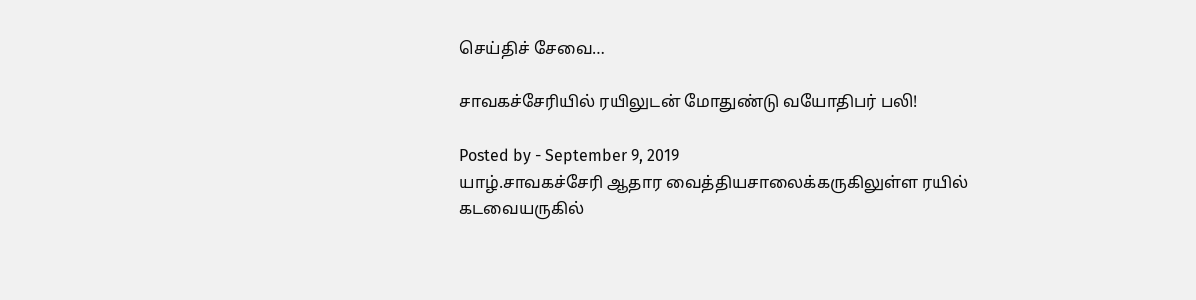செய்திச் சேவை…

சாவகச்சேரியில் ரயிலுடன் மோதுண்டு வயோதிபர் பலி!

Posted by - September 9, 2019
யாழ்.சாவகச்சேரி ஆதார வைத்தியசாலைக்கருகிலுள்ள ரயில் கடவையருகில்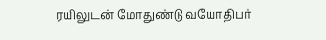ரயிலுடன் மோதுண்டு வயோதிபர்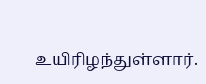உயிரிழந்துள்ளார்.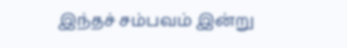இந்தச் சம்பவம் இன்று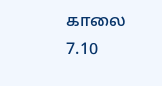காலை 7.10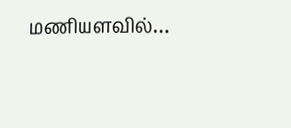மணியளவில்…